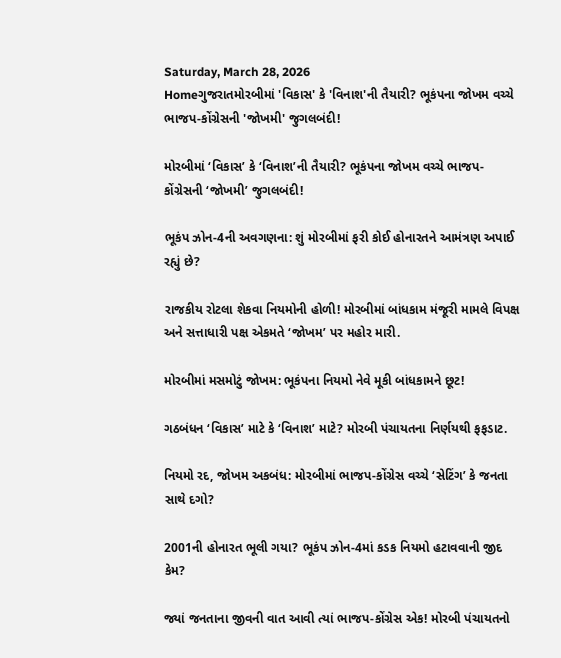Saturday, March 28, 2026
Homeગુજરાતમોરબીમાં 'વિકાસ' કે 'વિનાશ'ની તૈયારી? ભૂકંપના જોખમ વચ્ચે ભાજપ-કોંગ્રેસની 'જોખમી' જુગલબંદી!

મોરબીમાં ‘વિકાસ’ કે ‘વિનાશ’ની તૈયારી? ભૂકંપના જોખમ વચ્ચે ભાજપ-કોંગ્રેસની ‘જોખમી’ જુગલબંદી!

ભૂકંપ ઝોન-4ની અવગણના: શું મોરબીમાં ફરી કોઈ હોનારતને આમંત્રણ અપાઈ રહ્યું છે?

રાજકીય રોટલા શેકવા નિયમોની હોળી! મોરબીમાં બાંધકામ મંજૂરી મામલે વિપક્ષ અને સત્તાધારી પક્ષ એકમતે ‘જોખમ’ પર મહોર મારી.

મોરબીમાં મસમોટું જોખમ: ભૂકંપના નિયમો નેવે મૂકી બાંધકામને છૂટ!

ગઠબંધન ‘વિકાસ’ માટે કે ‘વિનાશ’ માટે? મોરબી પંચાયતના નિર્ણયથી ફફડાટ.

નિયમો રદ, જોખમ અકબંધ: મોરબીમાં ભાજપ-કોંગ્રેસ વચ્ચે ‘સેટિંગ’ કે જનતા સાથે દગો?

2001ની હોનારત ભૂલી ગયા? ભૂકંપ ઝોન-4માં કડક નિયમો હટાવવાની જીદ કેમ?

જ્યાં જનતાના જીવની વાત આવી ત્યાં ભાજપ-કોંગ્રેસ એક! મોરબી પંચાયતનો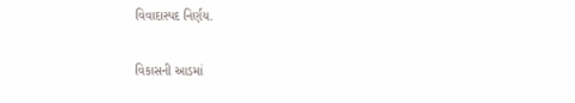વિવાદાસ્પદ નિર્ણય.

વિકાસની આડમાં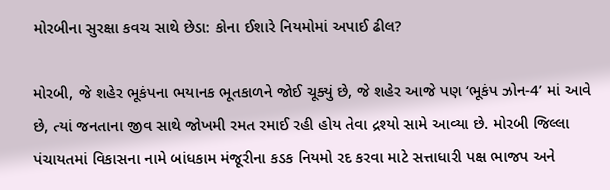મોરબીના સુરક્ષા કવચ સાથે છેડા: કોના ઈશારે નિયમોમાં અપાઈ ઢીલ?

મોરબી, જે શહેર ભૂકંપના ભયાનક ભૂતકાળને જોઈ ચૂક્યું છે, જે શહેર આજે પણ ‘ભૂકંપ ઝોન-4’ માં આવે છે, ત્યાં જનતાના જીવ સાથે જોખમી રમત રમાઈ રહી હોય તેવા દ્રશ્યો સામે આવ્યા છે. મોરબી જિલ્લા પંચાયતમાં વિકાસના નામે બાંધકામ મંજૂરીના કડક નિયમો રદ કરવા માટે સત્તાધારી પક્ષ ભાજપ અને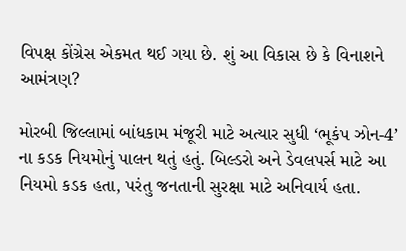વિપક્ષ કોંગ્રેસ એકમત થઈ ગયા છે. શું આ વિકાસ છે કે વિનાશને આમંત્રણ?

મોરબી જિલ્લામાં બાંધકામ મંજૂરી માટે અત્યાર સુધી ‘ભૂકંપ ઝોન-4’ ના કડક નિયમોનું પાલન થતું હતું. બિલ્ડરો અને ડેવલપર્સ માટે આ નિયમો કડક હતા, પરંતુ જનતાની સુરક્ષા માટે અનિવાર્ય હતા.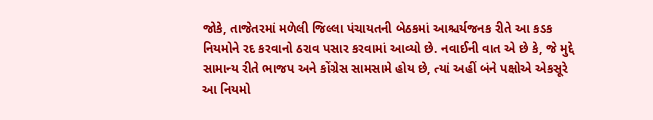જોકે, તાજેતરમાં મળેલી જિલ્લા પંચાયતની બેઠકમાં આશ્ચર્યજનક રીતે આ કડક નિયમોને રદ કરવાનો ઠરાવ પસાર કરવામાં આવ્યો છે. નવાઈની વાત એ છે કે, જે મુદ્દે સામાન્ય રીતે ભાજપ અને કોંગ્રેસ સામસામે હોય છે, ત્યાં અહીં બંને પક્ષોએ એકસૂરે આ નિયમો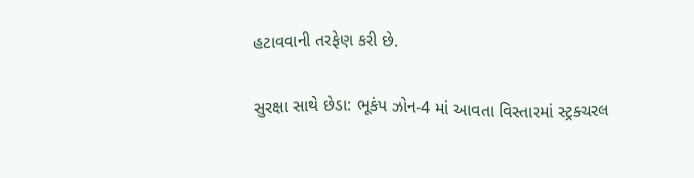હટાવવાની તરફેણ કરી છે.

સુરક્ષા સાથે છેડા: ભૂકંપ ઝોન-4 માં આવતા વિસ્તારમાં સ્ટ્રક્ચરલ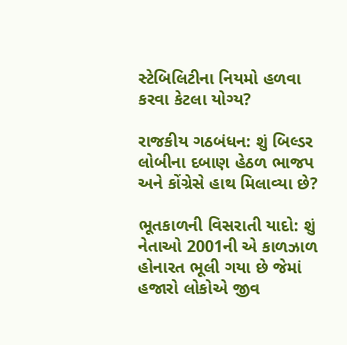સ્ટેબિલિટીના નિયમો હળવા કરવા કેટલા યોગ્ય?

રાજકીય ગઠબંધન: શું બિલ્ડર લોબીના દબાણ હેઠળ ભાજપ અને કોંગ્રેસે હાથ મિલાવ્યા છે?

ભૂતકાળની વિસરાતી યાદો: શું નેતાઓ 2001ની એ કાળઝાળ હોનારત ભૂલી ગયા છે જેમાં હજારો લોકોએ જીવ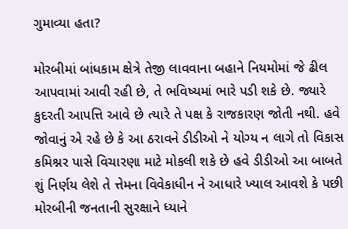ગુમાવ્યા હતા?

મોરબીમાં બાંધકામ ક્ષેત્રે તેજી લાવવાના બહાને નિયમોમાં જે ઢીલ આપવામાં આવી રહી છે, તે ભવિષ્યમાં ભારે પડી શકે છે. જ્યારે કુદરતી આપત્તિ આવે છે ત્યારે તે પક્ષ કે રાજકારણ જોતી નથી. હવે જોવાનું એ રહે છે કે આ ઠરાવને ડીડીઓ ને યોગ્ય ન લાગે તો વિકાસ કમિશ્નર પાસે વિચારણા માટે મોકલી શકે છે હવે ડીડીઓ આ બાબતે શું નિર્ણય લેશે તે ત્તેમના વિવેકાધીન ને આધારે ખ્યાલ આવશે કે પછી મોરબીની જનતાની સુરક્ષાને ધ્યાને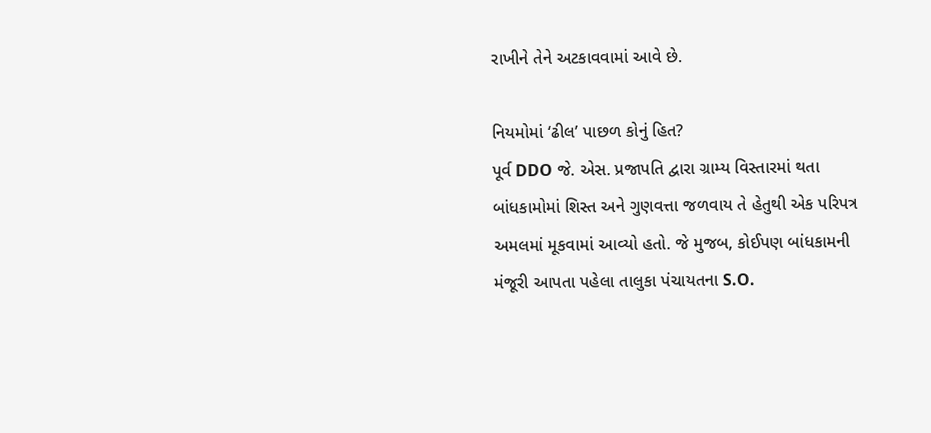રાખીને તેને અટકાવવામાં આવે છે.

નિયમોમાં ‘ઢીલ’ પાછળ કોનું હિત?
પૂર્વ DDO જે. એસ. પ્રજાપતિ દ્વારા ગ્રામ્ય વિસ્તારમાં થતા બાંધકામોમાં શિસ્ત અને ગુણવત્તા જળવાય તે હેતુથી એક પરિપત્ર અમલમાં મૂકવામાં આવ્યો હતો. જે મુજબ, કોઈપણ બાંધકામની મંજૂરી આપતા પહેલા તાલુકા પંચાયતના S.O.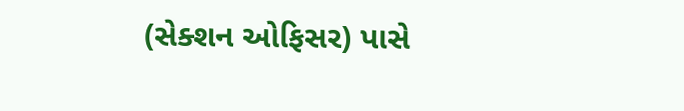(સેક્શન ઓફિસર) પાસે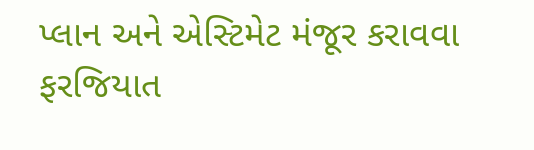પ્લાન અને એસ્ટિમેટ મંજૂર કરાવવા ફરજિયાત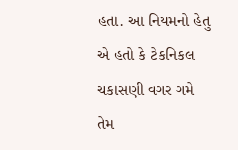હતા. આ નિયમનો હેતુ એ હતો કે ટેકનિકલ ચકાસણી વગર ગમે તેમ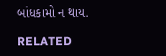બાંધકામો ન થાય.

RELATED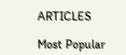ARTICLES

Most Popular